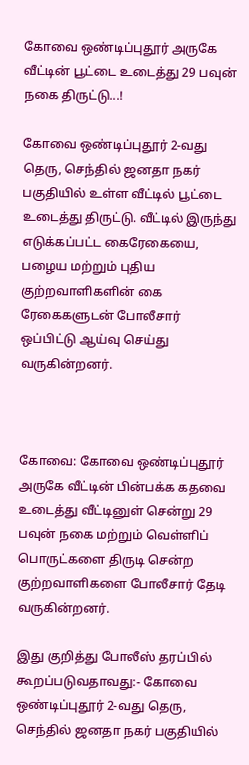கோவை ஒண்டிப்புதூர் அருகே வீட்டின் பூட்டை உடைத்து 29 பவுன் நகை திருட்டு...!

கோவை ஒண்டிப்புதூர் 2-வது தெரு, செந்தில் ஜனதா நகர் பகுதியில் உள்ள வீட்டில் பூட்டை உடைத்து திருட்டு. வீட்டில் இருந்து எடுக்கப்பட்ட கைரேகையை, பழைய மற்றும் புதிய குற்றவாளிகளின் கை ரேகைகளுடன் போலீசார் ஒப்பிட்டு ஆய்வு செய்து வருகின்றனர்.



கோவை: கோவை ஒண்டிப்புதூர் அருகே வீட்டின் பின்பக்க கதவை உடைத்து வீட்டினுள் சென்று 29 பவுன் நகை மற்றும் வெள்ளிப் பொருட்களை திருடி சென்ற குற்றவாளிகளை போலீசார் தேடி வருகின்றனர்.

இது குறித்து போலீஸ் தரப்பில் கூறப்படுவதாவது:- கோவை ஒண்டிப்புதூர் 2-வது தெரு, செந்தில் ஜனதா நகர் பகுதியில்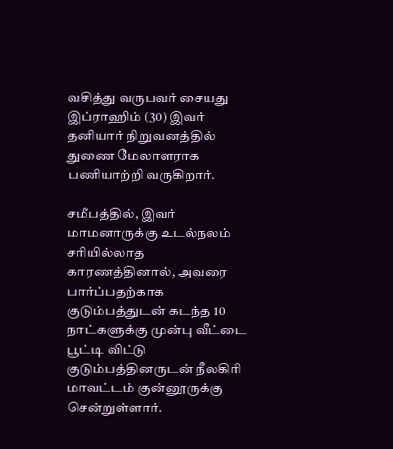வசித்து வருபவர் சையது இப்ராஹிம் (30) இவர் தனியார் நிறுவனத்தில் துணை மேலாளராக பணியாற்றி வருகிறார்.

சமீபத்தில், இவர் மாமனாருக்கு உடல்நலம் சரியில்லாத காரணத்தினால், அவரை பார்ப்பதற்காக குடும்பத்துடன் கடந்த 10 நாட்களுக்கு முன்பு வீட்டை பூட்டி விட்டு குடும்பத்தினருடன் நீலகிரி மாவட்டம் குன்னூருக்கு சென்றுள்ளார்.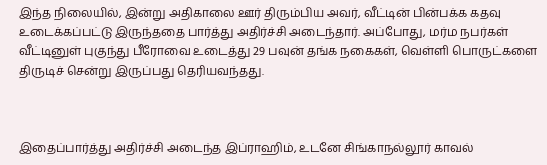இந்த நிலையில், இன்று அதிகாலை ஊர் திரும்பிய அவர், வீட்டின் பின்பக்க கதவு உடைக்கப்பட்டு இருந்ததை பார்த்து அதிர்ச்சி அடைந்தார். அப்போது, மர்ம நபர்கள் வீட்டினுள் புகுந்து பீரோவை உடைத்து 29 பவுன் தங்க நகைகள், வெள்ளி பொருட்களை திருடிச் சென்று இருப்பது தெரியவந்தது.



இதைப்பார்த்து அதிர்ச்சி அடைந்த இப்ராஹிம், உடனே சிங்காநல்லூர் காவல்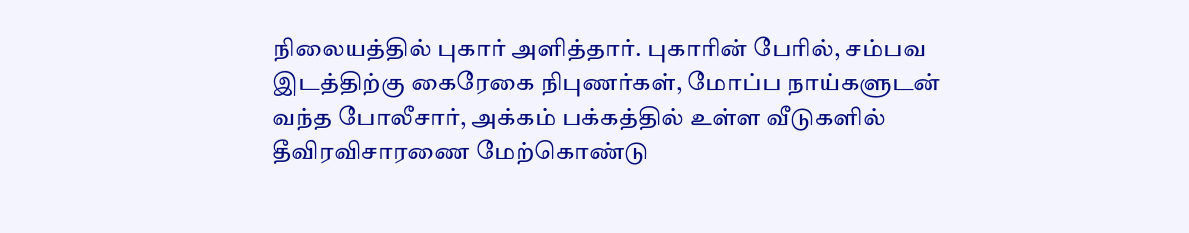நிலையத்தில் புகார் அளித்தார். புகாரின் பேரில், சம்பவ இடத்திற்கு கைரேகை நிபுணர்கள், மோப்ப நாய்களுடன் வந்த போலீசார், அக்கம் பக்கத்தில் உள்ள வீடுகளில் தீவிரவிசாரணை மேற்கொண்டு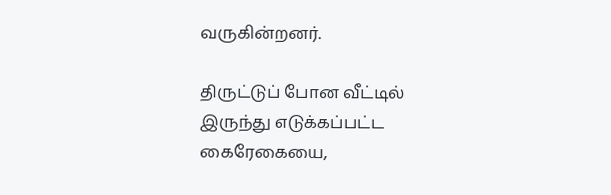வருகின்றனர்.

திருட்டுப் போன வீட்டில் இருந்து எடுக்கப்பட்ட கைரேகையை,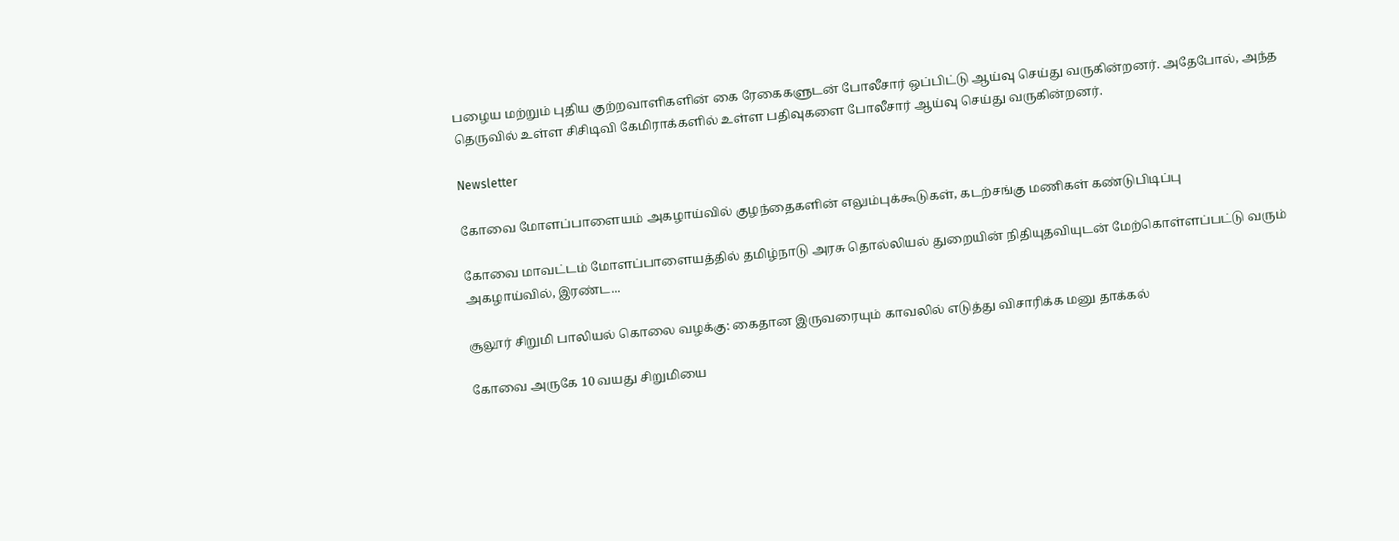பழைய மற்றும் புதிய குற்றவாளிகளின் கை ரேகைகளுடன் போலீசார் ஒப்பிட்டு ஆய்வு செய்து வருகின்றனர். அதேபோல், அந்த தெருவில் உள்ள சிசிடிவி கேமிராக்களில் உள்ள பதிவுகளை போலீசார் ஆய்வு செய்து வருகின்றனர்.

Newsletter

கோவை மோளப்பாளையம் அகழாய்வில் குழந்தைகளின் எலும்புக்கூடுகள், கடற்சங்கு மணிகள் கண்டுபிடிப்பு

கோவை மாவட்டம் மோளப்பாளையத்தில் தமிழ்நாடு அரசு தொல்லியல் துறையின் நிதியுதவியுடன் மேற்கொள்ளப்பட்டு வரும் அகழாய்வில், இரண்ட...

சூலூர் சிறுமி பாலியல் கொலை வழக்கு: கைதான இருவரையும் காவலில் எடுத்து விசாரிக்க மனு தாக்கல்

கோவை அருகே 10 வயது சிறுமியை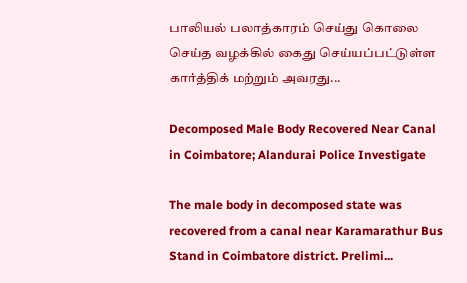பாலியல் பலாத்காரம் செய்து கொலை செய்த வழக்கில் கைது செய்யப்பட்டுள்ள கார்த்திக் மற்றும் அவரது...

Decomposed Male Body Recovered Near Canal in Coimbatore; Alandurai Police Investigate

The male body in decomposed state was recovered from a canal near Karamarathur Bus Stand in Coimbatore district. Prelimi...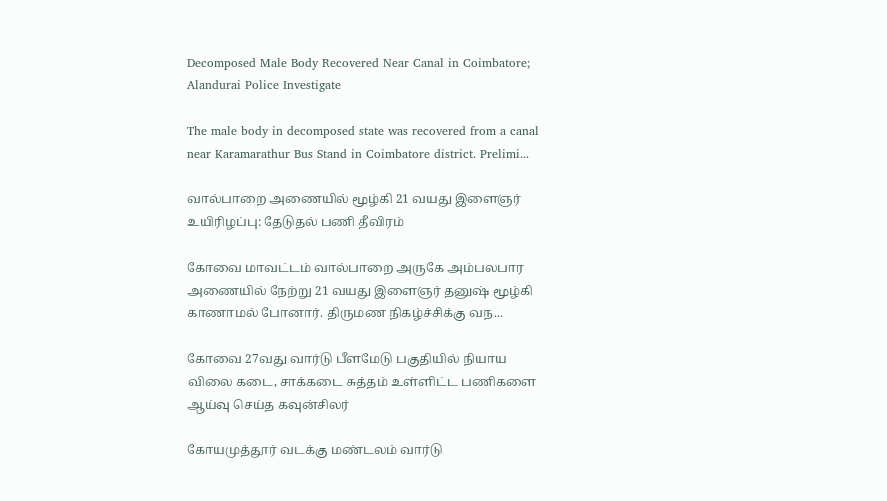Decomposed Male Body Recovered Near Canal in Coimbatore; Alandurai Police Investigate

The male body in decomposed state was recovered from a canal near Karamarathur Bus Stand in Coimbatore district. Prelimi...

வால்பாறை அணையில் மூழ்கி 21 வயது இளைஞர் உயிரிழப்பு: தேடுதல் பணி தீவிரம்

கோவை மாவட்டம் வால்பாறை அருகே அம்பலபார அணையில் நேற்று 21 வயது இளைஞர் தனுஷ் மூழ்கி காணாமல் போனார். திருமண நிகழ்ச்சிக்கு வந...

கோவை 27வது வார்டு பீளமேடு பகுதியில் நியாய விலை கடை, சாக்கடை சுத்தம் உள்ளிட்ட பணிகளை ஆய்வு செய்த கவுன்சிலர்

கோயமுத்தூர் வடக்கு மண்டலம் வார்டு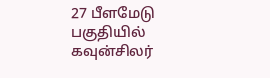27 பீளமேடு பகுதியில் கவுன்சிலர்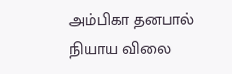அம்பிகா தனபால் நியாய விலை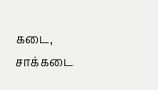கடை, சாக்கடை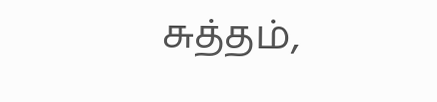சுத்தம்,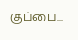குப்பை...